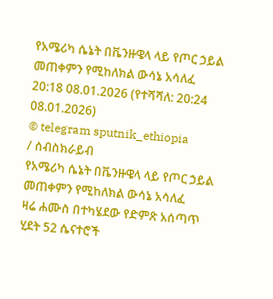የአሜሪካ ሴኔት በቬንዙዌላ ላይ የጦር ኃይል መጠቀምን የሚከለክል ውሳኔ አሳለፈ
20:18 08.01.2026 (የተሻሻለ: 20:24 08.01.2026)
© telegram sputnik_ethiopia
/ ሰብስክራይብ
የአሜሪካ ሴኔት በቬንዙዌላ ላይ የጦር ኃይል መጠቀምን የሚከለክል ውሳኔ አሳለፈ
ዛሬ ሐሙስ በተካሄደው የድምጽ አሰጣጥ ሂደት 52 ሴናተሮች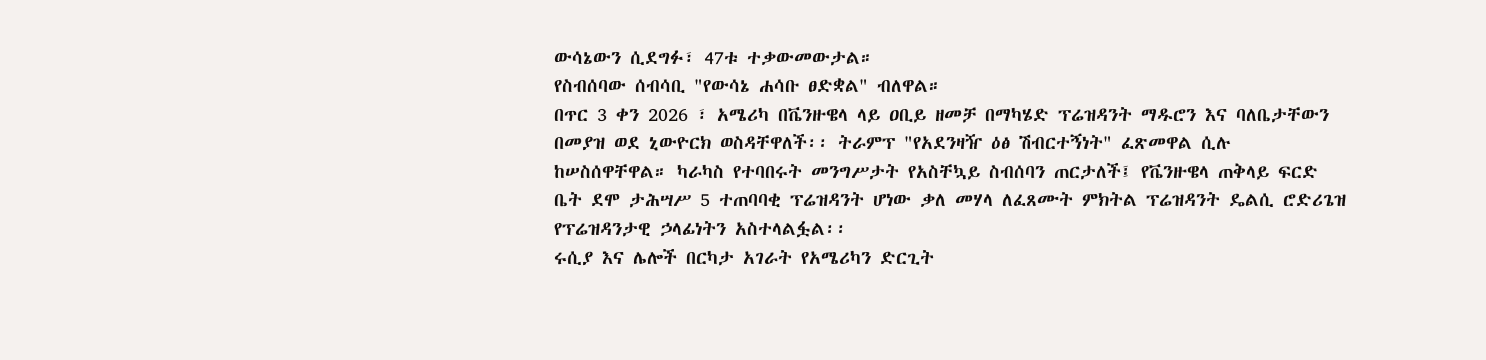ውሳኔውን ሲደግፉ፣ 47ቱ ተቃውመውታል።
የስብሰባው ሰብሳቢ "የውሳኔ ሐሳቡ ፀድቋል" ብለዋል።
በጥር 3 ቀን 2026 ፣ አሜሪካ በቬንዙዌላ ላይ ዐቢይ ዘመቻ በማካሄድ ፕሬዝዳንት ማዱሮን እና ባለቤታቸውን በመያዝ ወደ ኒውዮርክ ወስዳቸዋለች፡፡ ትራምፕ "የአደንዛዥ ዕፅ ሽብርተኝነት" ፈጽመዋል ሲሉ ከሠስሰዋቸዋል። ካራካስ የተባበሩት መንግሥታት የአስቸኳይ ስብሰባን ጠርታለች፤ የቬንዙዌላ ጠቅላይ ፍርድ ቤት ደሞ ታሕሣሥ 5 ተጠባባቂ ፕሬዝዳንት ሆነው ቃለ መሃላ ለፈጸሙት ምክትል ፕሬዝዳንት ዴልሲ ሮድሪጌዝ የፕሬዝዳንታዊ ኃላፊነትን አስተላልፏል፡፡
ሩሲያ እና ሌሎች በርካታ አገራት የአሜሪካን ድርጊት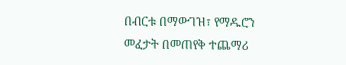በብርቱ በማውገዝ፣ የማዱሮን መፈታት በመጠየቅ ተጨማሪ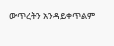ውጥረትን አንዳይቀጥልም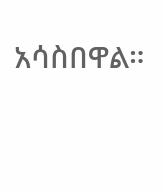አሳስበዋል።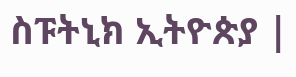ስፑትኒክ ኢትዮጵያ |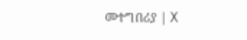መተግበሪያ | X